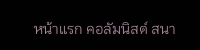หน้าแรก คอลัมนิสต์ สนา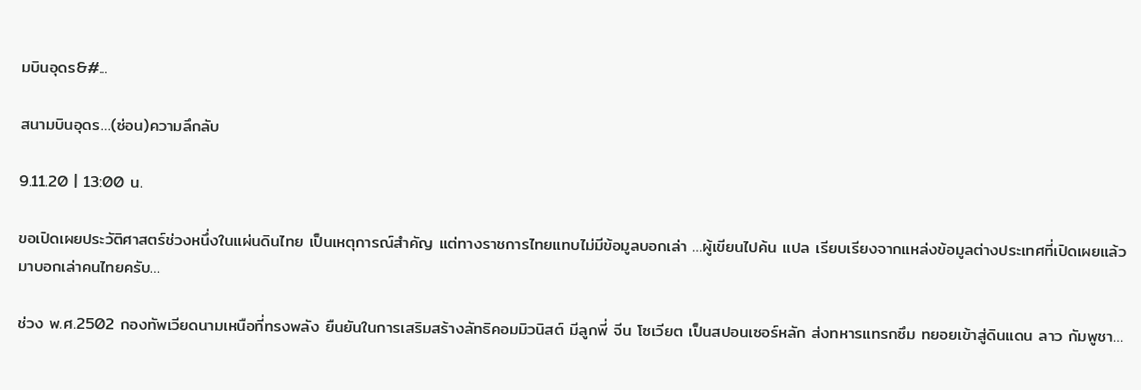มบินอุดร&#...

สนามบินอุดร…(ซ่อน)ความลึกลับ

9.11.20 | 13:00 น.

ขอเปิดเผยประวัติศาสตร์ช่วงหนึ่งในแผ่นดินไทย เป็นเหตุการณ์สำคัญ แต่ทางราชการไทยแทบไม่มีข้อมูลบอกเล่า …ผู้เขียนไปค้น แปล เรียบเรียงจากแหล่งข้อมูลต่างประเทศที่เปิดเผยแล้วมาบอกเล่าคนไทยครับ…

ช่วง พ.ศ.2502 กองทัพเวียดนามเหนือที่ทรงพลัง ยืนยันในการเสริมสร้างลัทธิคอมมิวนิสต์ มีลูกพี่ จีน โซเวียต เป็นสปอนเซอร์หลัก ส่งทหารแทรกซึม ทยอยเข้าสู่ดินแดน ลาว กัมพูชา…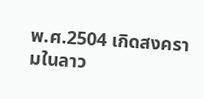พ.ศ.2504 เกิดสงครามในลาว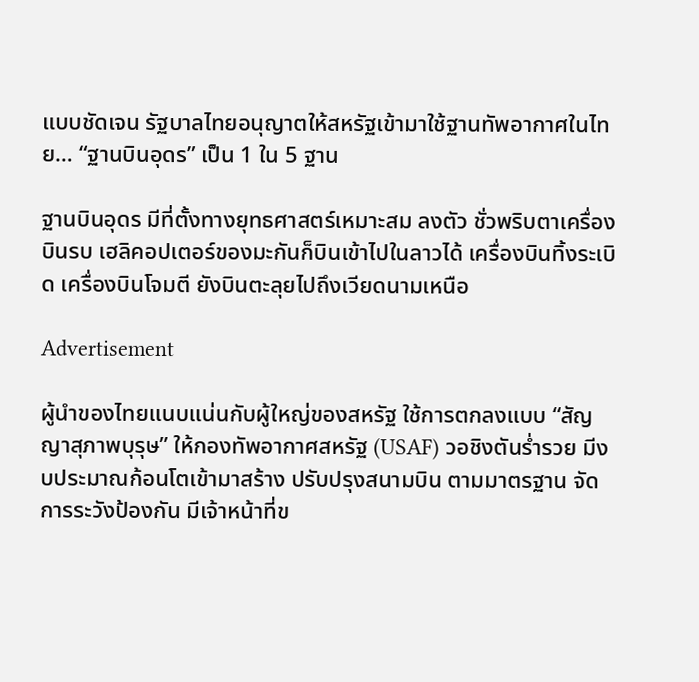แบบชัดเจน รัฐบาลไทยอนุญาตให้สหรัฐเข้ามาใช้ฐานทัพอากาศในไทย… “ฐานบินอุดร” เป็น 1 ใน 5 ฐาน

ฐานบินอุดร มีที่ตั้งทางยุทธศาสตร์เหมาะสม ลงตัว ชั่วพริบตาเครื่องบินรบ เฮลิคอปเตอร์ของมะกันก็บินเข้าไปในลาวได้ เครื่องบินทิ้งระเบิด เครื่องบินโจมตี ยังบินตะลุยไปถึงเวียดนามเหนือ

Advertisement

ผู้นำของไทยแนบแน่นกับผู้ใหญ่ของสหรัฐ ใช้การตกลงแบบ “สัญญาสุภาพบุรุษ” ให้กองทัพอากาศสหรัฐ (USAF) วอชิงตันร่ำรวย มีงบประมาณก้อนโตเข้ามาสร้าง ปรับปรุงสนามบิน ตามมาตรฐาน จัดการระวังป้องกัน มีเจ้าหน้าที่ข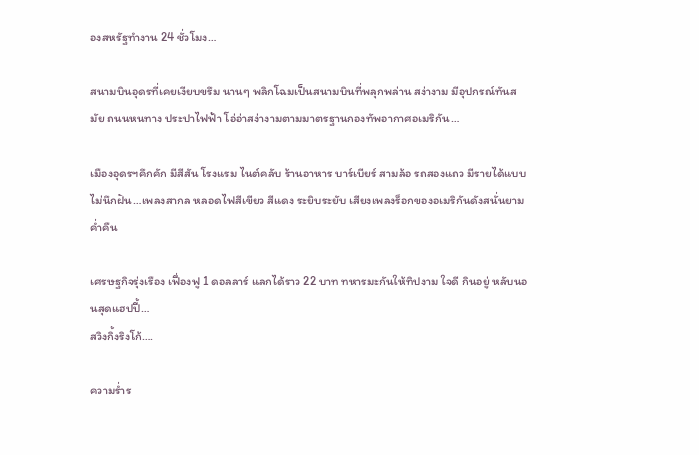องสหรัฐทำงาน 24 ชั่วโมง…

สนามบินอุดรที่เคยเงียบขรึม นานๆ พลิกโฉมเป็นสนามบินที่พลุกพล่าน สง่างาม มีอุปกรณ์ทันสมัย ถนนหนทาง ประปาไฟฟ้า โอ่อ่าสง่างามตามมาตรฐานกองทัพอากาศอเมริกัน…

เมืองอุดรฯคึกคัก มีสีสัน โรงแรม ไนต์คลับ ร้านอาหาร บาร์เบียร์ สามล้อ รถสองแถว มีรายได้แบบไม่นึกฝัน…เพลงสากล หลอดไฟสีเขียว สีแดง ระยิบระยับ เสียงเพลงร็อกของอเมริกันดังสนั่นยามค่ำคืน

เศรษฐกิจรุ่งเรือง เฟื่องฟู 1 ดอลลาร์ แลกได้ราว 22 บาท ทหารมะกันให้ทิปงาม ใจดี กินอยู่ หลับนอนสุดแฮปปี้…
สวิงกิ้งริงโก้….

ความร่ำร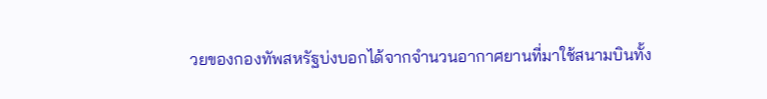วยของกองทัพสหรัฐบ่งบอกได้จากจำนวนอากาศยานที่มาใช้สนามบินทั้ง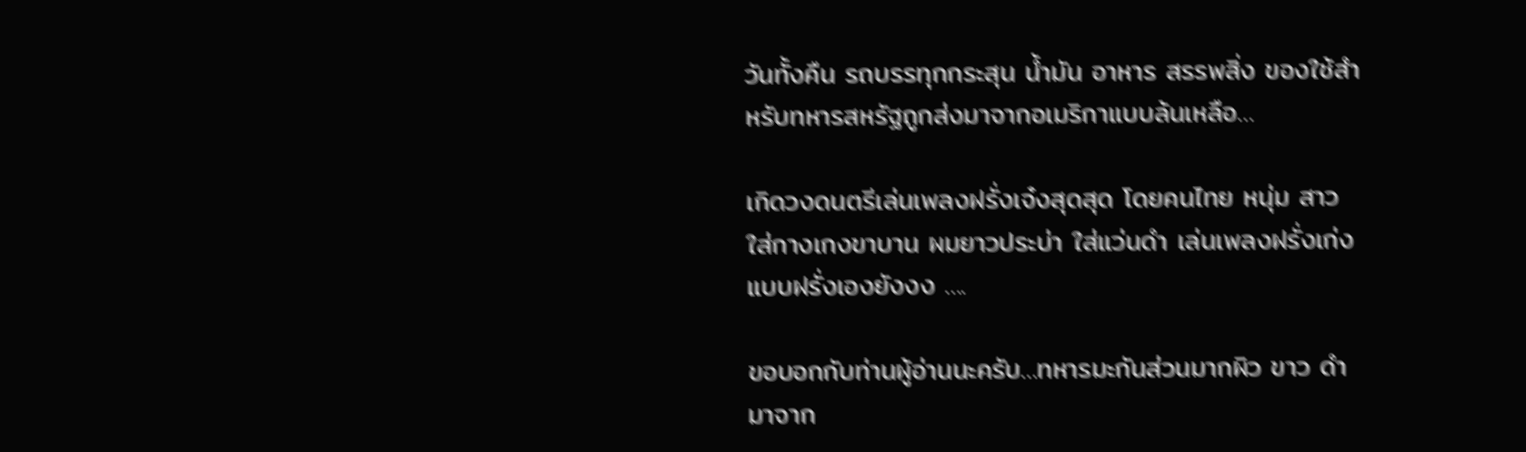วันทั้งคืน รถบรรทุกกระสุน น้ำมัน อาหาร สรรพสิ่ง ของใช้สำหรับทหารสหรัฐถูกส่งมาจากอเมริกาแบบล้นเหลือ…

เกิดวงดนตรีเล่นเพลงฝรั่งเจ๋งสุดสุด โดยคนไทย หนุ่ม สาว ใส่กางเกงขาบาน ผมยาวประบ่า ใส่แว่นดำ เล่นเพลงฝรั่งเก่งแบบฝรั่งเองยังงง ….

ขอบอกกับท่านผู้อ่านนะครับ…ทหารมะกันส่วนมากผิว ขาว ดำ มาจาก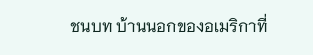ชนบท บ้านนอกของอเมริกาที่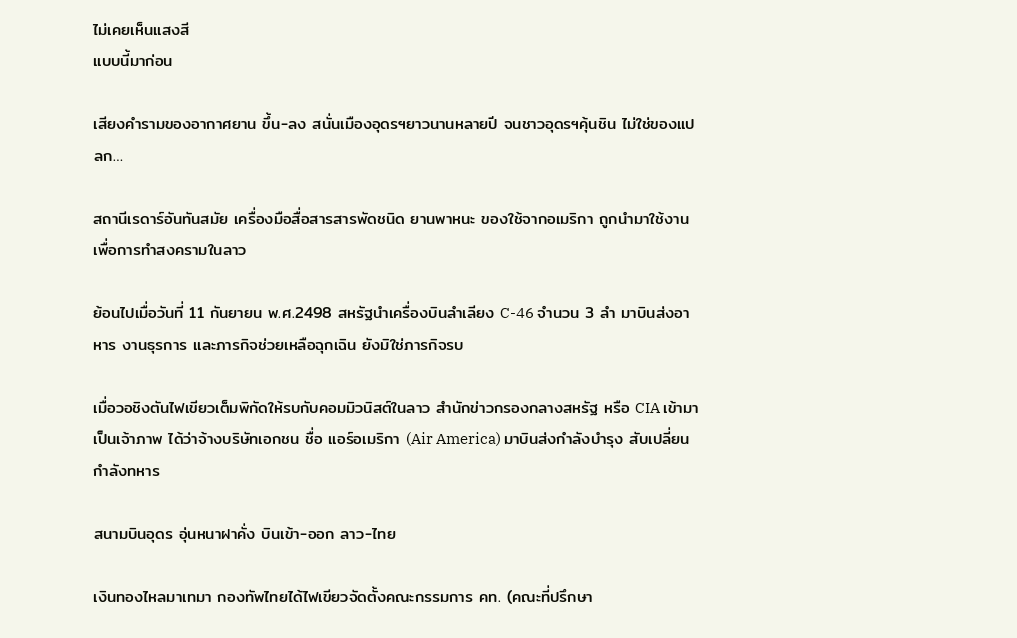ไม่เคยเห็นแสงสี
แบบนี้มาก่อน

เสียงคำรามของอากาศยาน ขึ้น-ลง สนั่นเมืองอุดรฯยาวนานหลายปี จนชาวอุดรฯคุ้นชิน ไม่ใช่ของแปลก…

สถานีเรดาร์อันทันสมัย เครื่องมือสื่อสารสารพัดชนิด ยานพาหนะ ของใช้จากอเมริกา ถูกนำมาใช้งานเพื่อการทำสงครามในลาว

ย้อนไปเมื่อวันที่ 11 กันยายน พ.ศ.2498 สหรัฐนำเครื่องบินลำเลียง C-46 จำนวน 3 ลำ มาบินส่งอาหาร งานธุรการ และภารกิจช่วยเหลือฉุกเฉิน ยังมิใช่ภารกิจรบ

เมื่อวอชิงตันไฟเขียวเต็มพิกัดให้รบกับคอมมิวนิสต์ในลาว สำนักข่าวกรองกลางสหรัฐ หรือ CIA เข้ามาเป็นเจ้าภาพ ได้ว่าจ้างบริษัทเอกชน ชื่อ แอร์อเมริกา (Air America) มาบินส่งกำลังบำรุง สับเปลี่ยนกำลังทหาร

สนามบินอุดร อุ่นหนาฝาคั่ง บินเข้า-ออก ลาว-ไทย

เงินทองไหลมาเทมา กองทัพไทยได้ไฟเขียวจัดตั้งคณะกรรมการ คท. (คณะที่ปรึกษา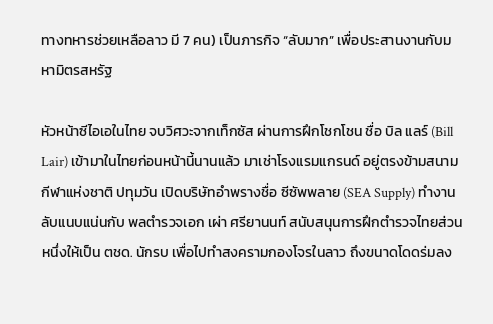ทางทหารช่วยเหลือลาว มี 7 คน) เป็นภารกิจ “ลับมาก” เพื่อประสานงานกับมหามิตรสหรัฐ

หัวหน้าซีไอเอในไทย จบวิศวะจากเท็กซัส ผ่านการฝึกโชกโชน ชื่อ บิล แลร์ (Bill Lair) เข้ามาในไทยก่อนหน้านี้นานแล้ว มาเช่าโรงแรมแกรนด์ อยู่ตรงข้ามสนามกีฬาแห่งชาติ ปทุมวัน เปิดบริษัทอำพรางชื่อ ซีซัพพลาย (SEA Supply) ทำงานลับแนบแน่นกับ พลตำรวจเอก เผ่า ศรียานนท์ สนับสนุนการฝึกตำรวจไทยส่วนหนึ่งให้เป็น ตชด. นักรบ เพื่อไปทำสงครามกองโจรในลาว ถึงขนาดโดดร่มลง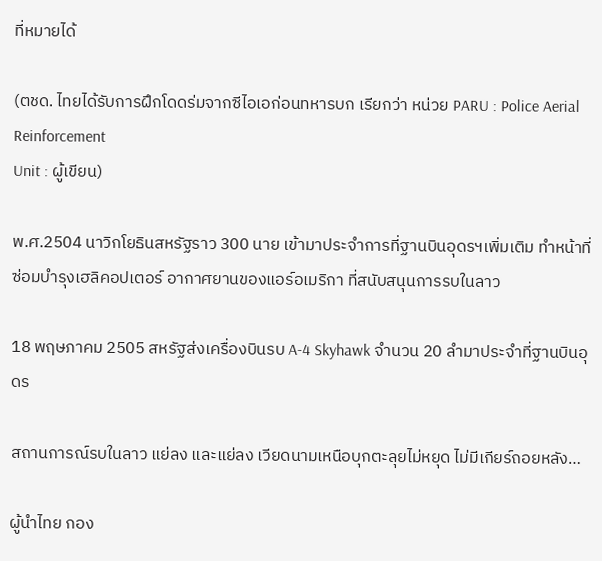ที่หมายได้

(ตชด. ไทยได้รับการฝึกโดดร่มจากซีไอเอก่อนทหารบก เรียกว่า หน่วย PARU : Police Aerial Reinforcement
Unit : ผู้เขียน)

พ.ศ.2504 นาวิกโยธินสหรัฐราว 300 นาย เข้ามาประจำการที่ฐานบินอุดรฯเพิ่มเติม ทำหน้าที่ซ่อมบำรุงเฮลิคอปเตอร์ อากาศยานของแอร์อเมริกา ที่สนับสนุนการรบในลาว

18 พฤษภาคม 2505 สหรัฐส่งเครื่องบินรบ A-4 Skyhawk จำนวน 20 ลำมาประจำที่ฐานบินอุดร

สถานการณ์รบในลาว แย่ลง และแย่ลง เวียดนามเหนือบุกตะลุยไม่หยุด ไม่มีเกียร์ถอยหลัง…

ผู้นำไทย กอง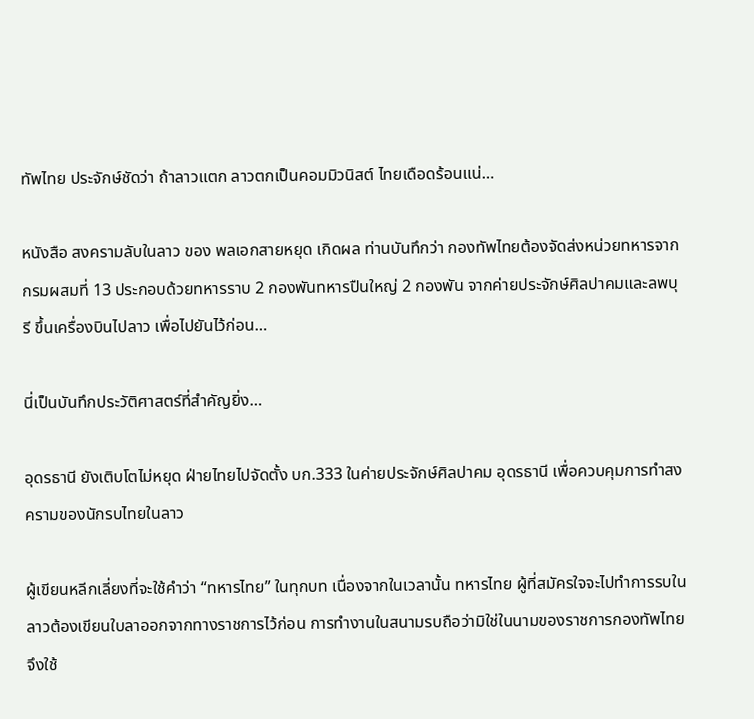ทัพไทย ประจักษ์ชัดว่า ถ้าลาวแตก ลาวตกเป็นคอมมิวนิสต์ ไทยเดือดร้อนแน่…

หนังสือ สงครามลับในลาว ของ พลเอกสายหยุด เกิดผล ท่านบันทึกว่า กองทัพไทยต้องจัดส่งหน่วยทหารจาก กรมผสมที่ 13 ประกอบด้วยทหารราบ 2 กองพันทหารปืนใหญ่ 2 กองพัน จากค่ายประจักษ์ศิลปาคมและลพบุรี ขึ้นเครื่องบินไปลาว เพื่อไปยันไว้ก่อน…

นี่เป็นบันทึกประวัติศาสตร์ที่สำคัญยิ่ง…

อุดรธานี ยังเติบโตไม่หยุด ฝ่ายไทยไปจัดตั้ง บก.333 ในค่ายประจักษ์ศิลปาคม อุดรธานี เพื่อควบคุมการทำสงครามของนักรบไทยในลาว

ผู้เขียนหลีกเลี่ยงที่จะใช้คำว่า “ทหารไทย” ในทุกบท เนื่องจากในเวลานั้น ทหารไทย ผู้ที่สมัครใจจะไปทำการรบในลาวต้องเขียนใบลาออกจากทางราชการไว้ก่อน การทำงานในสนามรบถือว่ามิใช่ในนามของราชการกองทัพไทย จึงใช้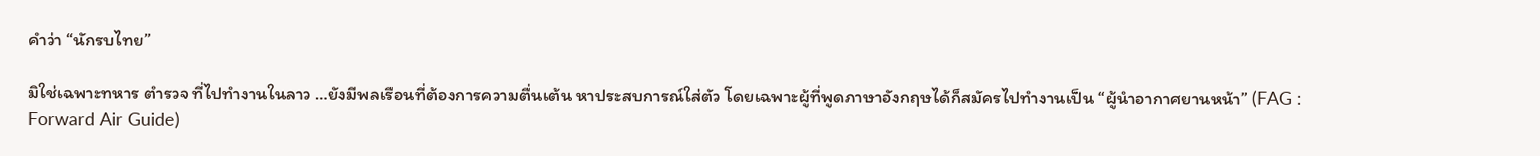คำว่า “นักรบไทย”

มิใช่เฉพาะทหาร ตำรวจ ที่ไปทำงานในลาว …ยังมีพลเรือนที่ต้องการความตื่นเต้น หาประสบการณ์ใส่ตัว โดยเฉพาะผู้ที่พูดภาษาอังกฤษได้ก็สมัครไปทำงานเป็น “ผู้นำอากาศยานหน้า” (FAG : Forward Air Guide)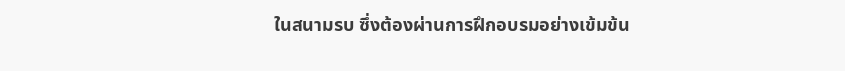ในสนามรบ ซึ่งต้องผ่านการฝึกอบรมอย่างเข้มข้น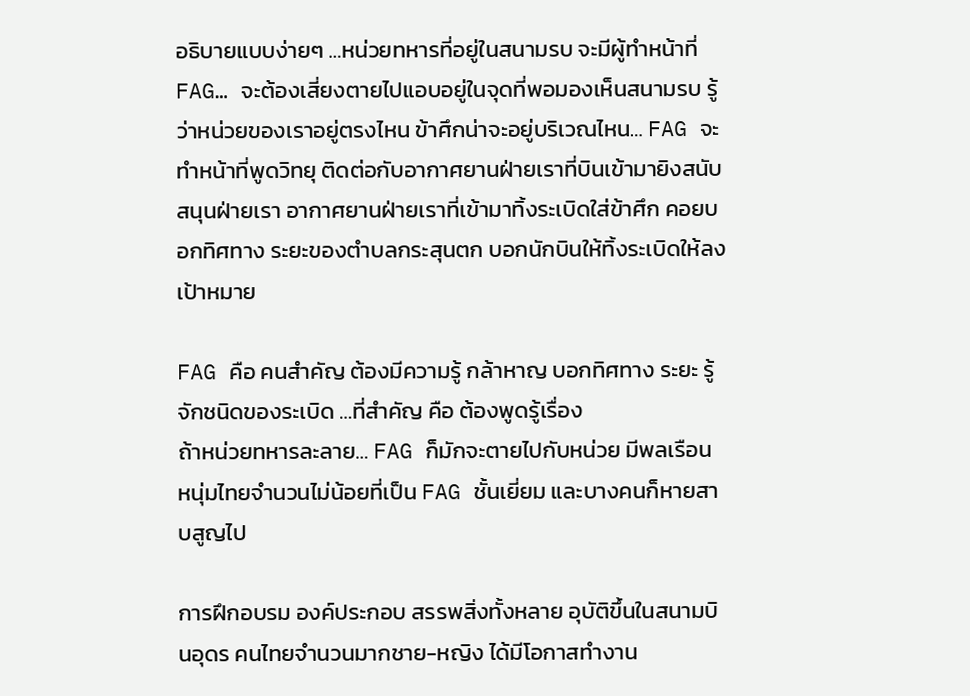อธิบายแบบง่ายๆ …หน่วยทหารที่อยู่ในสนามรบ จะมีผู้ทำหน้าที่ FAG… จะต้องเสี่ยงตายไปแอบอยู่ในจุดที่พอมองเห็นสนามรบ รู้ว่าหน่วยของเราอยู่ตรงไหน ข้าศึกน่าจะอยู่บริเวณไหน… FAG จะทำหน้าที่พูดวิทยุ ติดต่อกับอากาศยานฝ่ายเราที่บินเข้ามายิงสนับสนุนฝ่ายเรา อากาศยานฝ่ายเราที่เข้ามาทิ้งระเบิดใส่ข้าศึก คอยบอกทิศทาง ระยะของตำบลกระสุนตก บอกนักบินให้ทิ้งระเบิดให้ลงเป้าหมาย

FAG คือ คนสำคัญ ต้องมีความรู้ กล้าหาญ บอกทิศทาง ระยะ รู้จักชนิดของระเบิด …ที่สำคัญ คือ ต้องพูดรู้เรื่อง
ถ้าหน่วยทหารละลาย… FAG ก็มักจะตายไปกับหน่วย มีพลเรือน หนุ่มไทยจำนวนไม่น้อยที่เป็น FAG ชั้นเยี่ยม และบางคนก็หายสาบสูญไป

การฝึกอบรม องค์ประกอบ สรรพสิ่งทั้งหลาย อุบัติขึ้นในสนามบินอุดร คนไทยจำนวนมากชาย-หญิง ได้มีโอกาสทำงาน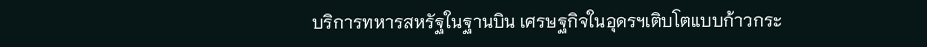บริการทหารสหรัฐในฐานบิน เศรษฐกิจในอุดรฯเติบโตแบบก้าวกระ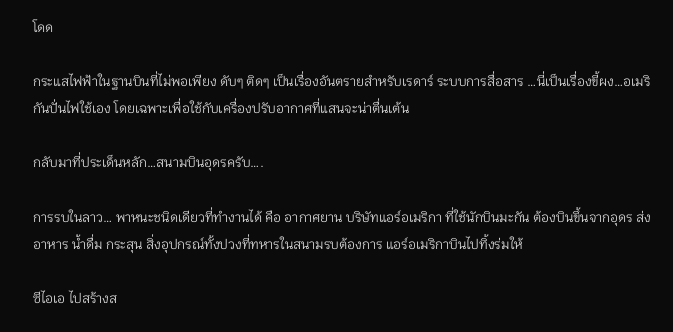โดด

กระแสไฟฟ้าในฐานบินที่ไม่พอเพียง ดับๆ ติดๆ เป็นเรื่องอันตรายสำหรับเรดาร์ ระบบการสื่อสาร …นี่เป็นเรื่องขี้ผง…อเมริกันปั่นไฟใช้เอง โดยเฉพาะเพื่อใช้กับเครื่องปรับอากาศที่แสนจะน่าตื่นเต้น

กลับมาที่ประเด็นหลัก…สนามบินอุดรครับ….

การรบในลาว… พาหนะชนิดเดียวที่ทำงานได้ คือ อากาศยาน บริษัทแอร์อเมริกา ที่ใช้นักบินมะกัน ต้องบินขึ้นจากอุดร ส่งอาหาร น้ำดื่ม กระสุน สิ่งอุปกรณ์ทั้งปวงที่ทหารในสนามรบต้องการ แอร์อเมริกาบินไปทิ้งร่มให้

ซีไอเอ ไปสร้างส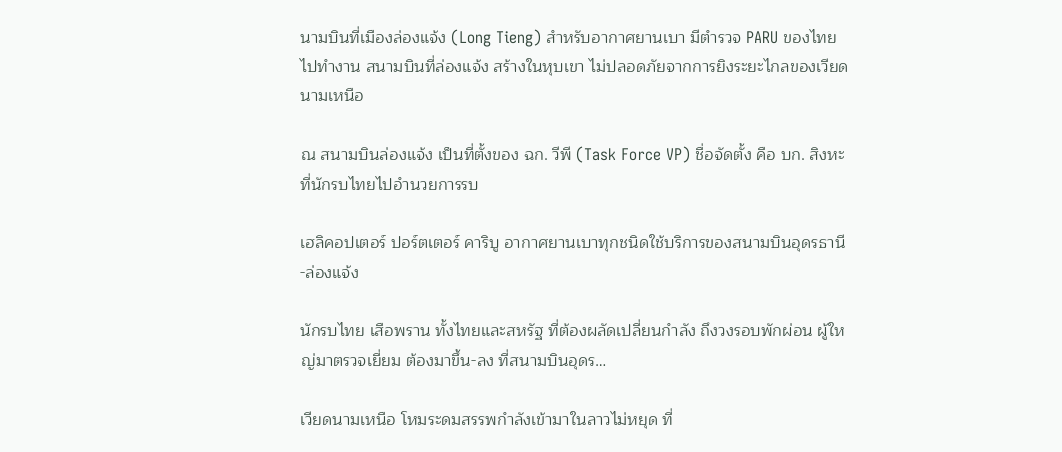นามบินที่เมืองล่องแจ้ง (Long Tieng) สำหรับอากาศยานเบา มีตำรวจ PARU ของไทยไปทำงาน สนามบินที่ล่องแจ้ง สร้างในหุบเขา ไม่ปลอดภัยจากการยิงระยะไกลของเวียดนามเหนือ

ณ สนามบินล่องแจ้ง เป็นที่ตั้งของ ฉก. วีพี (Task Force VP) ชื่อจัดตั้ง คือ บก. สิงหะ ที่นักรบไทยไปอำนวยการรบ

เฮลิคอปเตอร์ ปอร์ตเตอร์ คาริบู อากาศยานเบาทุกชนิดใช้บริการของสนามบินอุดรธานี-ล่องแจ้ง

นักรบไทย เสือพราน ทั้งไทยและสหรัฐ ที่ต้องผลัดเปลี่ยนกำลัง ถึงวงรอบพักผ่อน ผู้ใหญ่มาตรวจเยี่ยม ต้องมาขึ้น-ลง ที่สนามบินอุดร…

เวียดนามเหนือ โหมระดมสรรพกำลังเข้ามาในลาวไม่หยุด ที่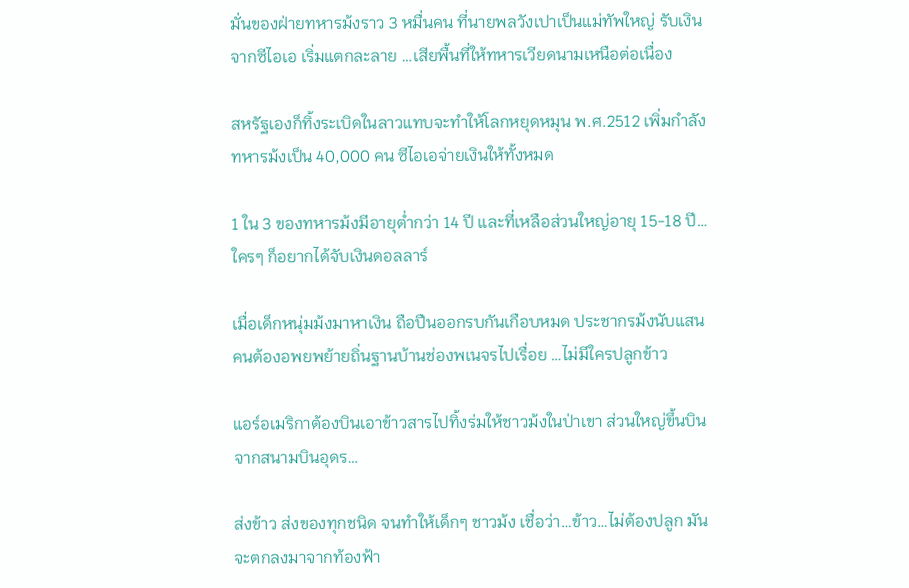มั่นของฝ่ายทหารม้งราว 3 หมื่นคน ที่นายพลวังเปาเป็นแม่ทัพใหญ่ รับเงินจากซีไอเอ เริ่มแตกละลาย …เสียพื้นที่ให้ทหารเวียดนามเหนือต่อเนื่อง

สหรัฐเองก็ทิ้งระเบิดในลาวแทบจะทำให้โลกหยุดหมุน พ.ศ.2512 เพิ่มกำลังทหารม้งเป็น 40,000 คน ซีไอเอจ่ายเงินให้ทั้งหมด

1 ใน 3 ของทหารม้งมีอายุต่ำกว่า 14 ปี และที่เหลือส่วนใหญ่อายุ 15-18 ปี…ใครๆ ก็อยากได้จับเงินดอลลาร์

เมื่อเด็กหนุ่มม้งมาหาเงิน ถือปืนออกรบกันเกือบหมด ประชากรม้งนับแสนคนต้องอพยพย้ายถิ่นฐานบ้านช่องพเนจรไปเรื่อย …ไม่มีใครปลูกข้าว

แอร์อเมริกาต้องบินเอาข้าวสารไปทิ้งร่มให้ชาวม้งในป่าเขา ส่วนใหญ่ขึ้นบินจากสนามบินอุดร…

ส่งข้าว ส่งของทุกชนิด จนทำให้เด็กๆ ชาวม้ง เชื่อว่า…ข้าว…ไม่ต้องปลูก มันจะตกลงมาจากท้องฟ้า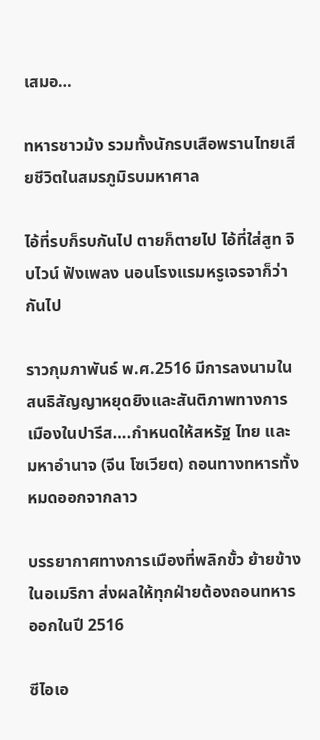เสมอ…

ทหารชาวม้ง รวมทั้งนักรบเสือพรานไทยเสียชีวิตในสมรภูมิรบมหาศาล

ไอ้ที่รบก็รบกันไป ตายก็ตายไป ไอ้ที่ใส่สูท จิบไวน์ ฟังเพลง นอนโรงแรมหรูเจรจาก็ว่ากันไป

ราวกุมภาพันธ์ พ.ศ.2516 มีการลงนามในสนธิสัญญาหยุดยิงและสันติภาพทางการเมืองในปารีส….กำหนดให้สหรัฐ ไทย และมหาอำนาจ (จีน โซเวียต) ถอนทางทหารทั้งหมดออกจากลาว

บรรยากาศทางการเมืองที่พลิกขั้ว ย้ายข้างในอเมริกา ส่งผลให้ทุกฝ่ายต้องถอนทหารออกในปี 2516

ซีไอเอ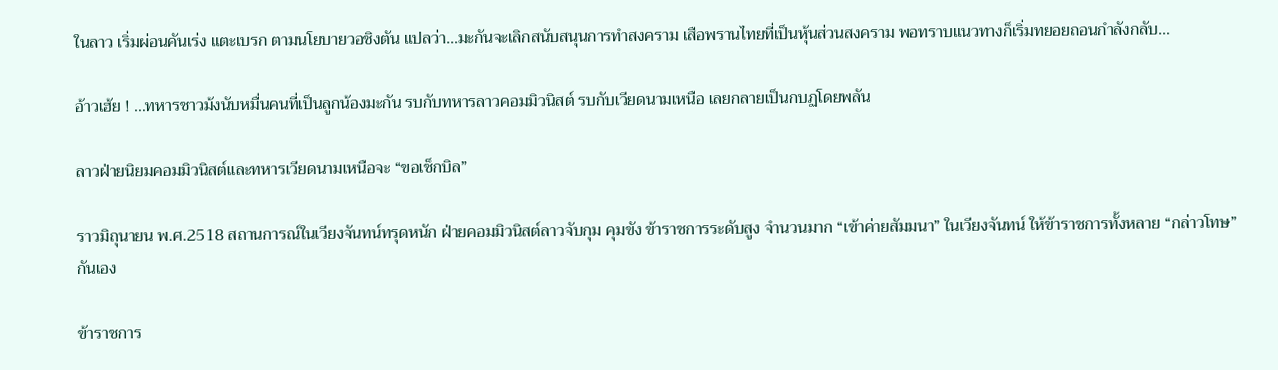ในลาว เริ่มผ่อนคันเร่ง แตะเบรก ตามนโยบายวอชิงตัน แปลว่า…มะกันจะเลิกสนับสนุนการทำสงคราม เสือพรานไทยที่เป็นหุ้นส่วนสงคราม พอทราบแนวทางก็เริ่มทยอยถอนกำลังกลับ…

อ้าวเฮ้ย ! …ทหารชาวม้งนับหมื่นคนที่เป็นลูกน้องมะกัน รบกับทหารลาวคอมมิวนิสต์ รบกับเวียดนามเหนือ เลยกลายเป็นกบฏโดยพลัน

ลาวฝ่ายนิยมคอมมิวนิสต์และทหารเวียดนามเหนือจะ “ขอเช็กบิล”

ราวมิถุนายน พ.ศ.2518 สถานการณ์ในเวียงจันทน์ทรุดหนัก ฝ่ายคอมมิวนิสต์ลาวจับกุม คุมขัง ข้าราชการระดับสูง จำนวนมาก “เข้าค่ายสัมมนา” ในเวียงจันทน์ ให้ข้าราชการทั้งหลาย “กล่าวโทษ” กันเอง

ข้าราชการ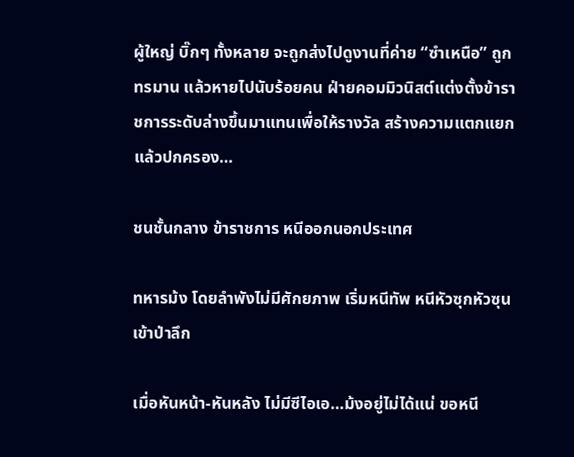ผู้ใหญ่ บิ๊กๆ ทั้งหลาย จะถูกส่งไปดูงานที่ค่าย “ซำเหนือ” ถูกทรมาน แล้วหายไปนับร้อยคน ฝ่ายคอมมิวนิสต์แต่งตั้งข้าราชการระดับล่างขึ้นมาแทนเพื่อให้รางวัล สร้างความแตกแยกแล้วปกครอง…

ชนชั้นกลาง ข้าราชการ หนีออกนอกประเทศ

ทหารม้ง โดยลำพังไม่มีศักยภาพ เริ่มหนีทัพ หนีหัวซุกหัวซุนเข้าป่าลึก

เมื่อหันหน้า-หันหลัง ไม่มีซีไอเอ…ม้งอยู่ไม่ได้แน่ ขอหนี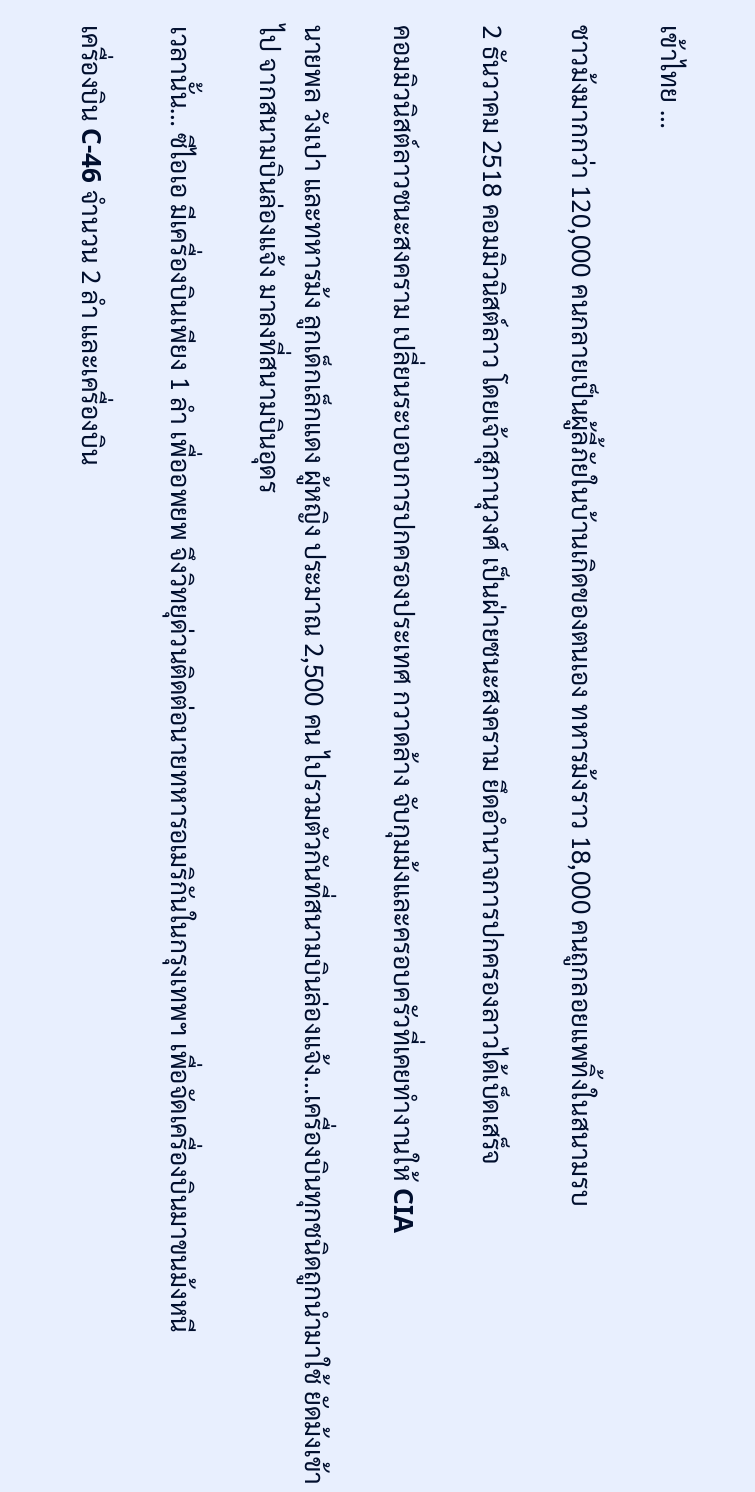เข้าไทย …

ชาวม้งมากกว่า 120,000 คนกลายเป็นผู้ลี้ภัยในบ้านเกิดของตนเอง ทหารม้งราว 18,000 คนถูกลอยแพทิ้งในสนามรบ

2 ธันวาคม 2518 คอมมิวนิสต์ลาว โดยเจ้าสุภานุวงศ์ เป็นฝ่ายชนะสงคราม ยึดอำนาจการปกครองลาวได้เบ็ดเสร็จ

คอมมิวนิสต์ลาวชนะสงคราม เปลี่ยนระบอบการปกครองประเทศ กวาดล้าง จับกุมม้งและครอบครัวที่เคยทำงานให้ CIA

นายพล วังเปา และทหารม้ง ลูกเด็กเล็กแดง ผู้หญิง ประมาณ 2,500 คน ไปรวมตัวกันที่สนามบินล่องแจ้ง…เครื่องบินทุกชนิดถูกนำมาใช้ ยัดม้งเข้าไป จากสนามบินล่องแจ้ง มาลงที่สนามบินอุดร

เวลานั้น… ซีไอเอ มีเครื่องบินเพียง 1 ลำ เพื่ออพยพ จึงวิทยุด่วนติดต่อนายทหารอเมริกันในกรุงเทพฯ เพื่อจัดเครื่องบินมาขนม้งหนี

เครื่องบิน C-46 จำนวน 2 ลำ และเครื่องบิน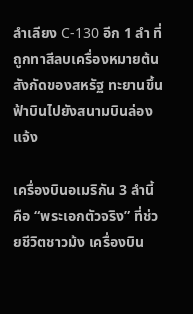ลำเลียง C-130 อีก 1 ลำ ที่ถูกทาสีลบเครื่องหมายต้นสังกัดของสหรัฐ ทะยานขึ้นฟ้าบินไปยังสนามบินล่องแจ้ง

เครื่องบินอเมริกัน 3 ลำนี้ คือ “พระเอกตัวจริง” ที่ช่วยชีวิตชาวม้ง เครื่องบิน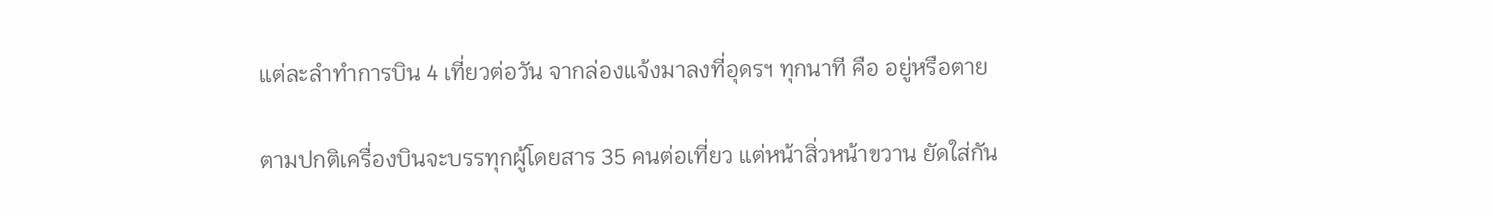แต่ละลำทำการบิน 4 เที่ยวต่อวัน จากล่องแจ้งมาลงที่อุดรฯ ทุกนาที คือ อยู่หรือตาย

ตามปกติเครื่องบินจะบรรทุกผู้โดยสาร 35 คนต่อเที่ยว แต่หน้าสิ่วหน้าขวาน ยัดใส่กัน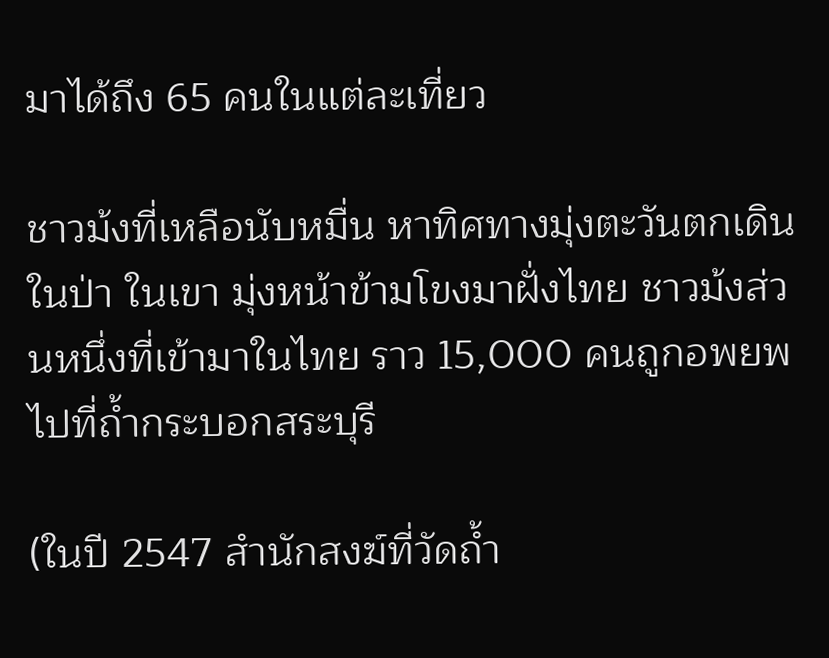มาได้ถึง 65 คนในแต่ละเที่ยว

ชาวม้งที่เหลือนับหมื่น หาทิศทางมุ่งตะวันตกเดินในป่า ในเขา มุ่งหน้าข้ามโขงมาฝั่งไทย ชาวม้งส่วนหนึ่งที่เข้ามาในไทย ราว 15,000 คนถูกอพยพไปที่ถ้ำกระบอกสระบุรี

(ในปี 2547 สำนักสงฆ์ที่วัดถ้ำ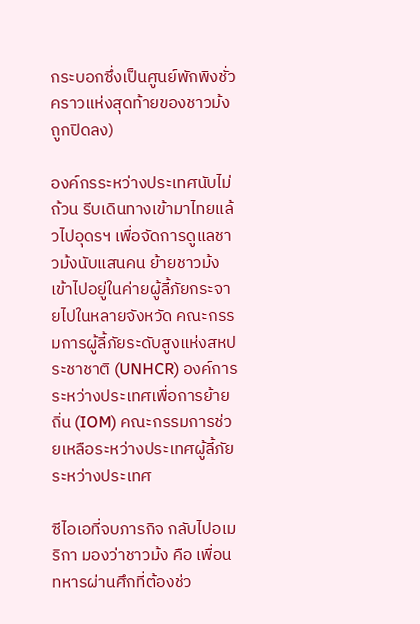กระบอกซึ่งเป็นศูนย์พักพิงชั่วคราวแห่งสุดท้ายของชาวม้ง ถูกปิดลง)

องค์กรระหว่างประเทศนับไม่ถ้วน รีบเดินทางเข้ามาไทยแล้วไปอุดรฯ เพื่อจัดการดูแลชาวม้งนับแสนคน ย้ายชาวม้งเข้าไปอยู่ในค่ายผู้ลี้ภัยกระจายไปในหลายจังหวัด คณะกรรมการผู้ลี้ภัยระดับสูงแห่งสหประชาชาติ (UNHCR) องค์การระหว่างประเทศเพื่อการย้ายถิ่น (IOM) คณะกรรมการช่วยเหลือระหว่างประเทศผู้ลี้ภัยระหว่างประเทศ

ซีไอเอที่จบภารกิจ กลับไปอเมริกา มองว่าชาวม้ง คือ เพื่อนทหารผ่านศึกที่ต้องช่ว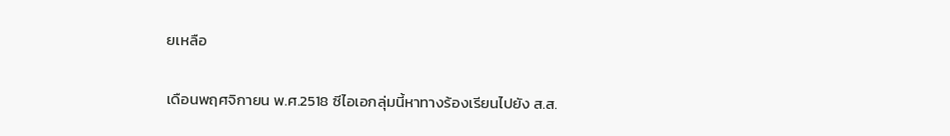ยเหลือ

เดือนพฤศจิกายน พ.ศ.2518 ซีไอเอกลุ่มนี้หาทางร้องเรียนไปยัง ส.ส.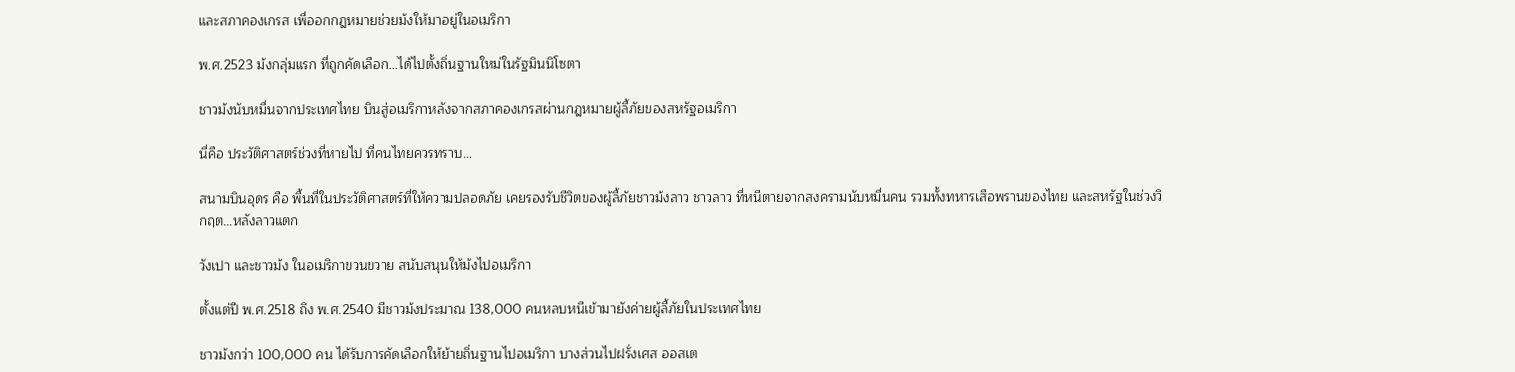และสภาคองเกรส เพื่ออกกฎหมายช่วยม้งให้มาอยู่ในอเมริกา

พ.ศ.2523 ม้งกลุ่มแรก ที่ถูกคัดเลือก…ได้ไปตั้งถิ่นฐานใหม่ในรัฐมินนิโซตา

ชาวม้งนับหมื่นจากประเทศไทย บินสู่อเมริกาหลังจากสภาคองเกรสผ่านกฎหมายผู้ลี้ภัยของสหรัฐอเมริกา

นี่คือ ประวัติศาสตร์ช่วงที่หายไป ที่คนไทยควรทราบ…

สนามบินอุดร คือ พื้นที่ในประวัติศาสตร์ที่ให้ความปลอดภัย เคยรองรับชีวิตของผู้ลี้ภัยชาวม้งลาว ชาวลาว ที่หนีตายจากสงครามนับหมื่นคน รวมทั้งทหารเสือพรานของไทย และสหรัฐในช่วงวิกฤต…หลังลาวแตก

วังเปา และชาวม้ง ในอเมริกาขวนขวาย สนับสนุนให้ม้งไปอเมริกา

ตั้งแต่ปี พ.ศ.2518 ถึง พ.ศ.2540 มีชาวม้งประมาณ 138,000 คนหลบหนีเข้ามายังค่ายผู้ลี้ภัยในประเทศไทย

ชาวม้งกว่า 100,000 คน ได้รับการคัดเลือกให้ย้ายถิ่นฐานไปอเมริกา บางส่วนไปฝรั่งเศส ออสเต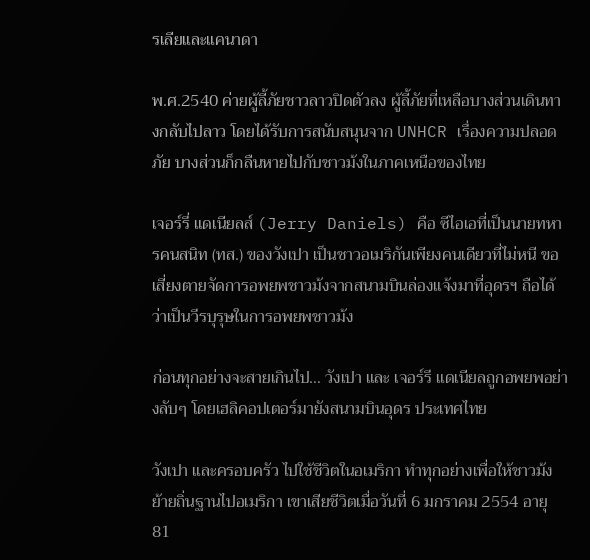รเลียและแคนาดา

พ.ศ.2540 ค่ายผู้ลี้ภัยชาวลาวปิดตัวลง ผู้ลี้ภัยที่เหลือบางส่วนเดินทางกลับไปลาว โดยได้รับการสนับสนุนจาก UNHCR เรื่องความปลอดภัย บางส่วนก็กลืนหายไปกับชาวม้งในภาคเหนือของไทย

เจอร์รี่ แดเนียลส์ (Jerry Daniels) คือ ซีไอเอที่เป็นนายทหารคนสนิท (ทส.) ของวังเปา เป็นชาวอเมริกันเพียงคนเดียวที่ไม่หนี ขอเสี่ยงตายจัดการอพยพชาวม้งจากสนามบินล่องแจ้งมาที่อุดรฯ ถือได้ว่าเป็นวีรบุรุษในการอพยพชาวม้ง

ก่อนทุกอย่างจะสายเกินไป… วังเปา และ เจอร์รี แดเนียลถูกอพยพอย่างลับๆ โดยเฮลิคอปเตอร์มายังสนามบินอุดร ประเทศไทย

วังเปา และครอบครัว ไปใช้ชีวิตในอเมริกา ทำทุกอย่างเพื่อให้ชาวม้งย้ายถิ่นฐานไปอเมริกา เขาเสียชีวิตเมื่อวันที่ 6 มกราคม 2554 อายุ 81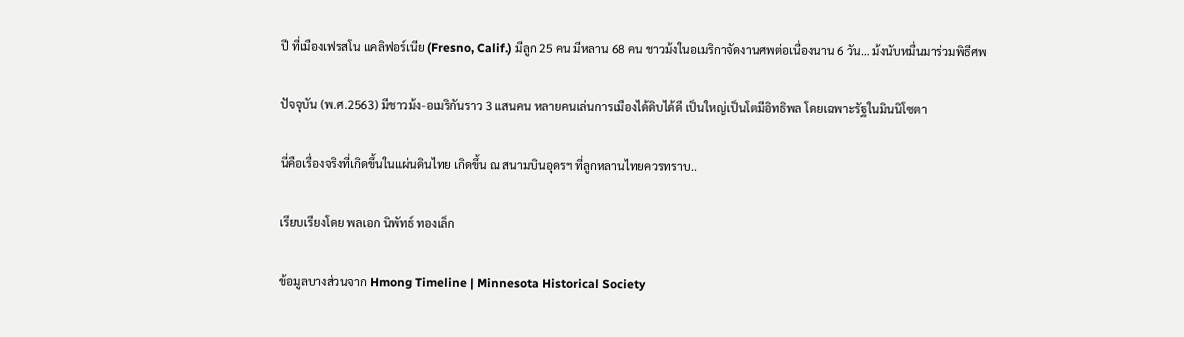ปี ที่เมืองเฟรสโน แคลิฟอร์เนีย (Fresno, Calif.) มีลูก 25 คน มีหลาน 68 คน ชาวม้งในอเมริกาจัดงานศพต่อเนื่องนาน 6 วัน… ม้งนับหมื่นมาร่วมพิธีศพ

ปัจจุบัน (พ.ศ.2563) มีชาวม้ง-อเมริกันราว 3 แสนคน หลายคนเล่นการเมืองได้ดิบได้ดี เป็นใหญ่เป็นโตมีอิทธิพล โดยเฉพาะรัฐในมินนิโซตา

นี่คือเรื่องจริงที่เกิดขึ้นในแผ่นดินไทย เกิดขึ้น ณ สนามบินอุดรฯ ที่ลูกหลานไทยควรทราบ..

เรียบเรียงโดย พลเอก นิพัทธ์ ทองเล็ก

ข้อมูลบางส่วนจาก Hmong Timeline | Minnesota Historical Society